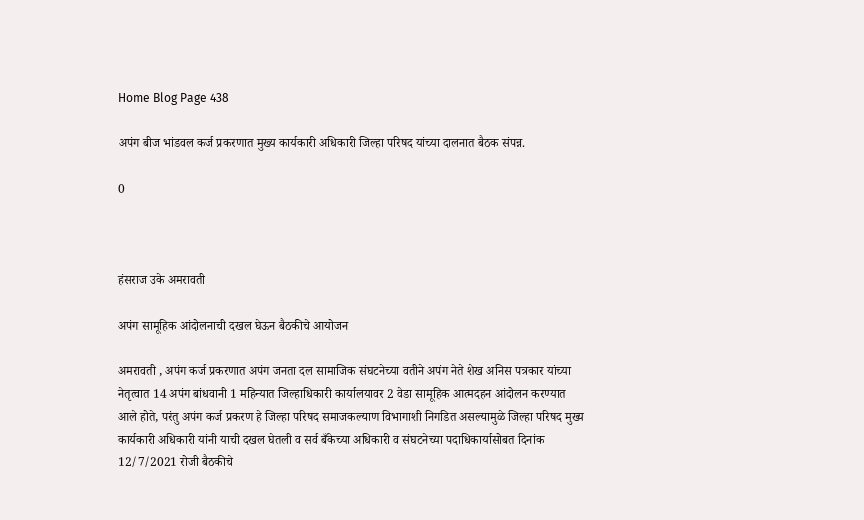Home Blog Page 438

अपंग बीज भांडवल कर्ज प्रकरणात मुख्य कार्यकारी अधिकारी जिल्हा परिषद यांच्या दालनात बैठक संपन्न.

0



हंसराज उके अमरावती

अपंग सामूहिक आंदोलनाची दखल घेऊन बैठकीचे आयोजन

अमरावती , अपंग कर्ज प्रकरणात अपंग जनता दल सामाजिक संघटनेच्या वतीने अपंग नेते शेख अनिस पत्रकार यांच्या नेतृत्वात 14 अपंग बांधवानी 1 महिन्यात जिल्हाधिकारी कार्यालयावर 2 वेडा सामूहिक आत्मदहन आंदोलन करण्यात आले होते, परंतु अपंग कर्ज प्रकरण हे जिल्हा परिषद समाजकल्याण विभागाशी निगडित असल्यामुळे जिल्हा परिषद मुख्य कार्यकारी अधिकारी यांनी याची दखल घेतली व सर्व बँकेच्या अधिकारी व संघटनेच्या पदाधिकार्यासोबत दिनांक 12/7/2021 रोजी बैठकीचे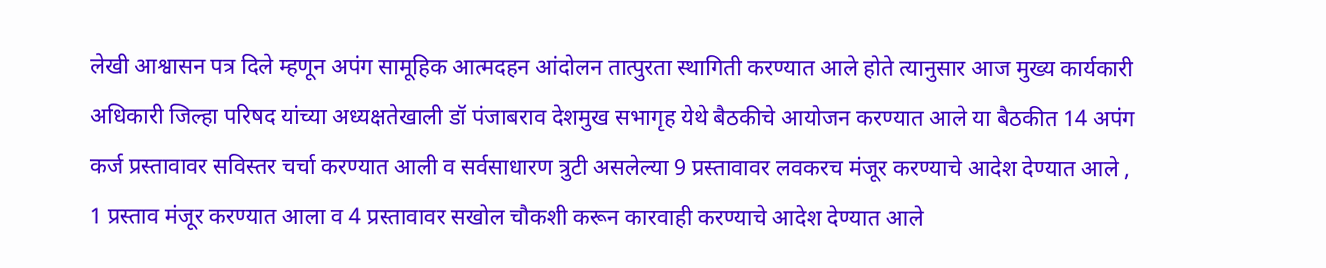लेखी आश्वासन पत्र दिले म्हणून अपंग सामूहिक आत्मदहन आंदोलन तात्पुरता स्थागिती करण्यात आले होते त्यानुसार आज मुख्य कार्यकारी अधिकारी जिल्हा परिषद यांच्या अध्यक्षतेखाली डॉ पंजाबराव देशमुख सभागृह येथे बैठकीचे आयोजन करण्यात आले या बैठकीत 14 अपंग कर्ज प्रस्तावावर सविस्तर चर्चा करण्यात आली व सर्वसाधारण त्रुटी असलेल्या 9 प्रस्तावावर लवकरच मंजूर करण्याचे आदेश देण्यात आले , 1 प्रस्ताव मंजूर करण्यात आला व 4 प्रस्तावावर सखोल चौकशी करून कारवाही करण्याचे आदेश देण्यात आले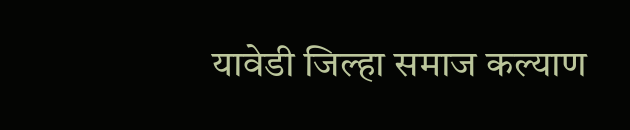यावेडी जिल्हा समाज कल्याण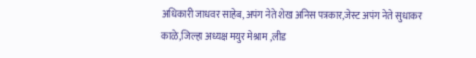अधिकारी जाधवर साहेब,अपंग नेते शेख अनिस पत्रकार,जेस्ट अपंग नेते सुधाकर काळे,जिल्हा अध्यक्ष मयुर मेश्राम ,लीड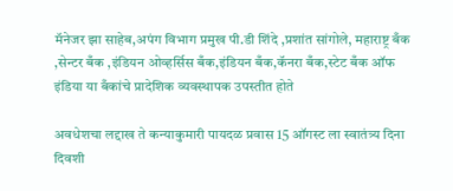मॅनेजर झा साहेब,अपंग विभाग प्रमुख पी.डी शिंदे ,प्रशांत सांगोले, महाराष्ट्र बँक ,सेन्टर बँक ,इंडियन ओव्हर्सिस बँक,इंडियन बँक,कॅनरा बँक,स्टेट बँक ऑफ इंडिया या बँकांचे प्रादेशिक व्यवस्थापक उपस्तीत होते

अवधेशचा लद्दाख ते कन्याकुमारी पायदळ प्रवास 15 ऑगस्ट ला स्वातंत्र्य दिना दिवशी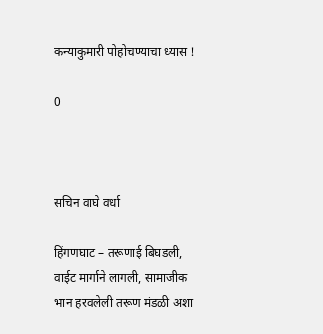कन्याकुमारी पोहोचण्याचा ध्यास !

0



सचिन वाघे वर्धा

हिंगणघाट – तरूणाई बिघडली, वाईट मार्गाने लागली, सामाजीक भान हरवलेली तरूण मंडळी अशा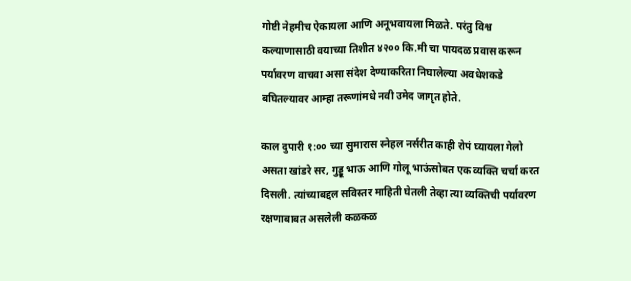गोष्टी नेहमीच ऐकायला आणि अनूभवायला मिळते. परंतु विश्व कल्याणासाठी वयाच्या तिशीत ४२०० कि.मी चा पायदळ प्रवास करून पर्यावरण वाचवा असा संदेश देण्याकरिता निघालेल्या अवधेशकडे बघितल्यावर आम्हा तरूणांमधे नवी उमेद जागृत होते.

काल दुपारी १:०० च्या सुमारास स्नेहल नर्सरीत काही रोपं घ्यायला गेलो असता खांडरे सर, गुड्डू भाऊ आणि गोलू भाऊंसोबत एक व्यक्ति चर्चा करत दिसली. त्यांच्याबद्दल सविस्तर माहिती घेतली तेव्हा त्या व्यक्तिची पर्यावरण रक्षणाबाबत असलेली कळकळ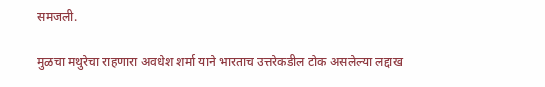समजली.

मुळचा मथुरेचा राहणारा अवधेश शर्मा याने भारताच उत्तरेकडील टोक असलेल्या लद्दाख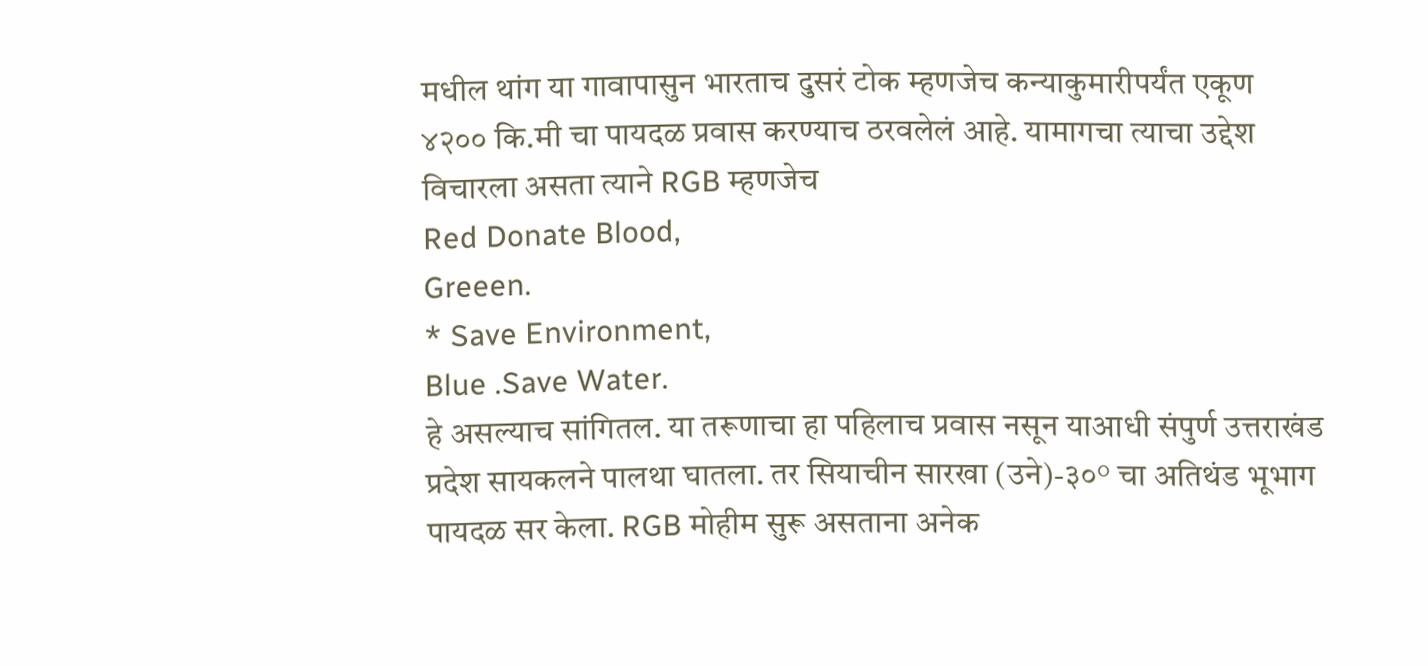मधील थांग या गावापासुन भारताच दुसरं टोक म्हणजेच कन्याकुमारीपर्यंत एकूण ४२०० कि.मी चा पायदळ प्रवास करण्याच ठरवलेलं आहे. यामागचा त्याचा उद्देश विचारला असता त्याने RGB म्हणजेच
Red Donate Blood,
Greeen.
* Save Environment,
Blue .Save Water.
हे असल्याच सांगितल. या तरूणाचा हा पहिलाच प्रवास नसून याआधी संपुर्ण उत्तराखंड प्रदेश सायकलने पालथा घातला. तर सियाचीन सारखा (उने)-३०° चा अतिथंड भूभाग पायदळ सर केला. RGB मोहीम सुरू असताना अनेक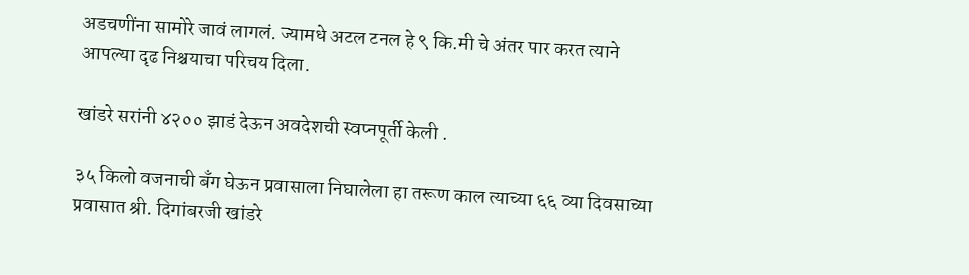अडचणींना सामोरे जावं लागलं. ज्यामधे अटल टनल हे ९ कि.मी चे अंतर पार करत त्याने आपल्या दृढ निश्चयाचा परिचय दिला.

खांडरे सरांनी ४२०० झाडं देऊन अवदेशची स्वप्नपूर्ती केली .

३५ किलो वजनाची बँग घेऊन प्रवासाला निघालेला हा तरूण काल त्याच्या ६६ व्या दिवसाच्या प्रवासात श्री. दिगांबरजी खांडरे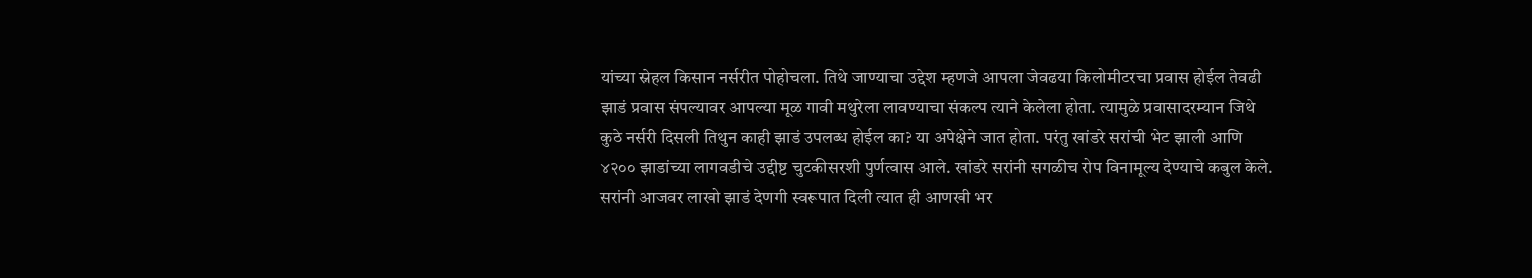यांच्या स्नेहल किसान नर्सरीत पोहोचला. तिथे जाण्याचा उद्देश म्हणजे आपला जेवढया किलोमीटरचा प्रवास होईल तेवढी झाडं प्रवास संपल्यावर आपल्या मूळ गावी मथुरेला लावण्याचा संकल्प त्याने केलेला होता. त्यामुळे प्रवासादरम्यान जिथे कुठे नर्सरी दिसली तिथुन काही झाडं उपलब्ध होईल का? या अपेक्षेने जात होता. परंतु खांडरे सरांची भेट झाली आणि ४२०० झाडांच्या लागवडीचे उद्दीष्ट चुटकीसरशी पुर्णत्वास आले. खांडरे सरांनी सगळीच रोप विनामूल्य देण्याचे कबुल केले. सरांनी आजवर लाखो झाडं देणगी स्वरूपात दिली त्यात ही आणखी भर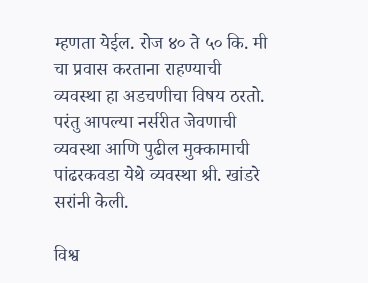म्हणता येईल. रोज ४० ते ५० कि. मी चा प्रवास करताना राहण्याची व्यवस्था हा अडचणीचा विषय ठरतो. परंतु आपल्या नर्सरीत जेवणाची व्यवस्था आणि पुढील मुक्कामाची पांढरकवडा येथे व्यवस्था श्री. खांडरे सरांनी केली.

विश्व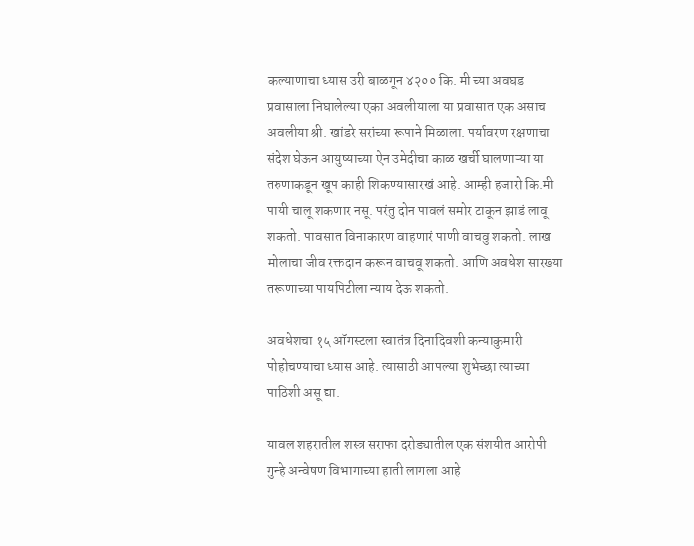कल्याणाचा ध्यास उरी बाळगून ४२०० कि. मी च्या अवघड प्रवासाला निघालेल्या एका अवलीयाला या प्रवासात एक असाच अवलीया श्री. खांडरे सरांच्या रूपाने मिळाला. पर्यावरण रक्षणाचा संदेश घेऊन आयुष्याच्या ऐन उमेदीचा काळ खर्ची घालणाऱ्या या तरुणाकडून खूप काही शिकण्यासारखं आहे. आम्ही हजारो कि.मी पायी चालू शकणार नसू. परंतु दोन पावलं समोर टाकून झाडं लावू शकतो. पावसात विनाकारण वाहणारं पाणी वाचवु शकतो. लाख मोलाचा जीव रक्तदान करून वाचवू शकतो. आणि अवधेश सारख्या तरूणाच्या पायपिटीला न्याय देऊ शकतो.

अवधेशचा १५ ऑगस्टला स्वातंत्र दिनादिवशी कन्याकुमारी पोहोचण्याचा ध्यास आहे. त्यासाठी आपल्या शुभेच्छा त्याच्या पाठिशी असू द्या.

यावल शहरातील शस्त्र सराफा दरोड्यातील एक संशयीत आरोपी गुन्हे अन्वेषण विभागाच्या हाती लागला आहे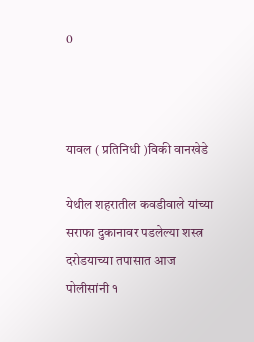0



यावल ( प्रतिनिधी )विकी वानखेडे

येथील शहरातील कवडीवाले यांच्या सराफा दुकानावर पडलेल्या शस्त्र दरोडयाच्या तपासात आज पोलीसांनी १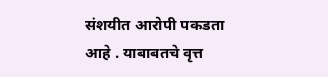संशयीत आरोपी पकडता आहे . याबाबतचे वृत्त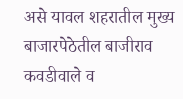असे यावल शहरातील मुख्य बाजारपेठेतील बाजीराव कवडीवाले व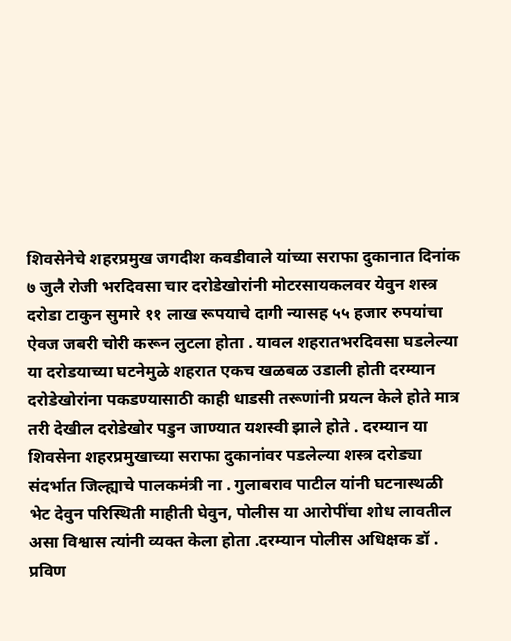शिवसेनेचे शहरप्रमुख जगदीश कवडीवाले यांच्या सराफा दुकानात दिनांक ७ जुलै रोजी भरदिवसा चार दरोडेखोरांनी मोटरसायकलवर येवुन शस्त्र दरोडा टाकुन सुमारे ११ लाख रूपयाचे दागी न्यासह ५५ हजार रुपयांचा ऐवज जबरी चोरी करून लुटला होता . यावल शहरातभरदिवसा घडलेल्या या दरोडयाच्या घटनेमुळे शहरात एकच खळबळ उडाली होती दरम्यान दरोडेखोरांना पकडण्यासाठी काही धाडसी तरूणांनी प्रयत्न केले होते मात्र तरी देखील दरोडेखोर पडुन जाण्यात यशस्वी झाले होते . दरम्यान या शिवसेना शहरप्रमुखाच्या सराफा दुकानांवर पडलेल्या शस्त्र दरोड्या संदर्भात जिल्ह्याचे पालकमंत्री ना . गुलाबराव पाटील यांनी घटनास्थळी भेट देवुन परिस्थिती माहीती घेवुन, पोलीस या आरोपींचा शोध लावतील असा विश्वास त्यांनी व्यक्त केला होता .दरम्यान पोलीस अधिक्षक डॉ . प्रविण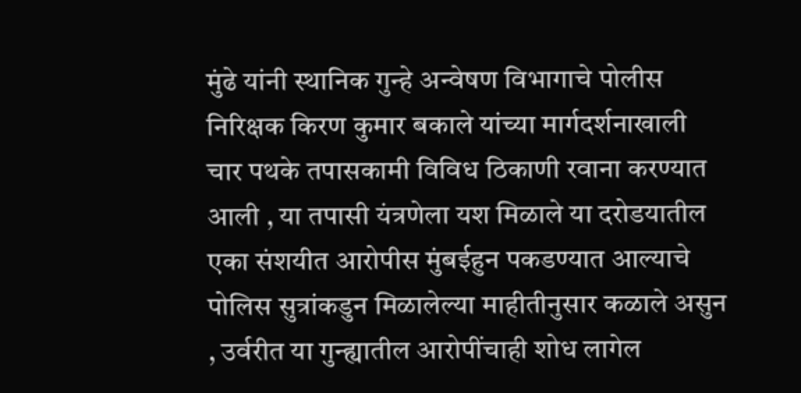मुंढे यांनी स्थानिक गुन्हे अन्वेषण विभागाचे पोलीस निरिक्षक किरण कुमार बकाले यांच्या मार्गदर्शनाखाली चार पथके तपासकामी विविध ठिकाणी रवाना करण्यात आली , या तपासी यंत्रणेला यश मिळाले या दरोडयातील एका संशयीत आरोपीस मुंबईहुन पकडण्यात आल्याचे पोलिस सुत्रांकडुन मिळालेल्या माहीतीनुसार कळाले असुन , उर्वरीत या गुन्ह्यातील आरोपींचाही शोध लागेल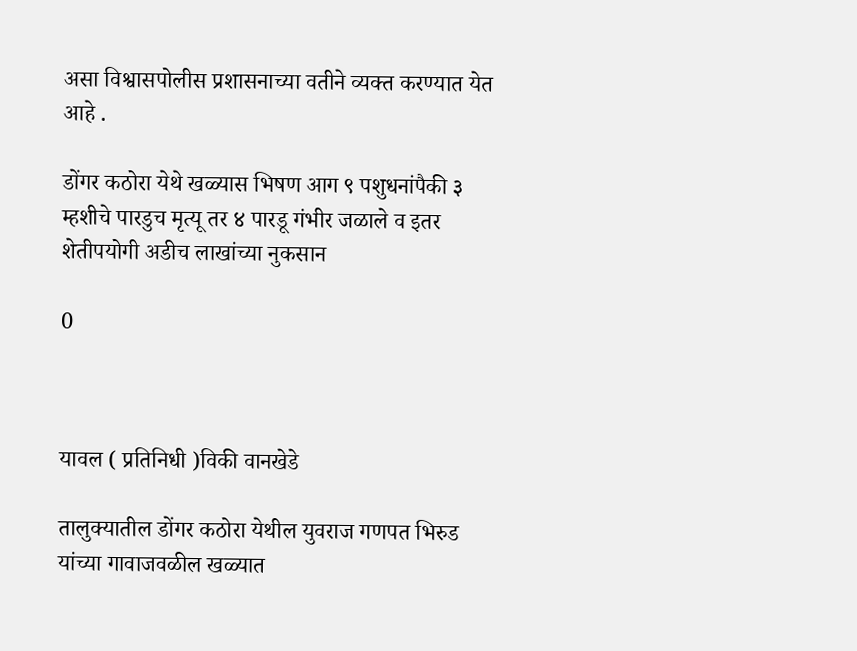असा विश्वासपोलीस प्रशासनाच्या वतीने व्यक्त करण्यात येत आहे .

डोंगर कठोरा येथे खळ्यास भिषण आग ९ पशुधनांपैकी ३ म्हशीचे पारडुच मृत्यू तर ४ पारडू गंभीर जळाले व इतर शेतीपयोगी अडीच लाखांच्या नुकसान

0



यावल ( प्रतिनिधी )विकी वानखेडे

तालुक्यातील डोंगर कठोरा येथील युवराज गणपत भिरुड यांच्या गावाजवळील खळ्यात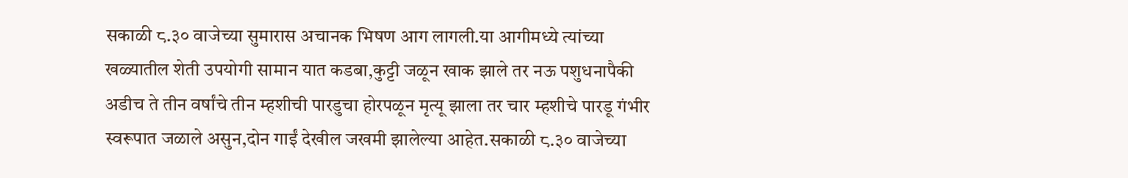सकाळी ८.३० वाजेच्या सुमारास अचानक भिषण आग लागली.या आगीमध्ये त्यांच्या खळ्यातील शेती उपयोगी सामान यात कडबा,कुट्टी जळून खाक झाले तर नऊ पशुधनापैकी अडीच ते तीन वर्षांचे तीन म्हशीची पारडुचा होरपळून मृत्यू झाला तर चार म्हशीचे पारडू गंभीर स्वरूपात जळाले असुन,दोन गाईं देखील जखमी झालेल्या आहेत.सकाळी ८.३० वाजेच्या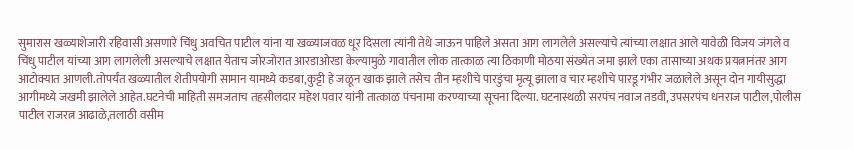सुमारास खळ्याशेजारी रहिवासी असणारे चिंधु अवचित पाटील यांना या खळ्याजवळ धूर दिसला त्यांनी तेथे जाऊन पाहिले असता आग लागलेले असल्याचे त्यांच्या लक्षात आले यावेळी विजय जंगले व चिंधु पाटील यांच्या आग लागलेली असल्याचे लक्षात येताच जोरजोरात आरडाओरडा केल्यामुळे गावातील लोक तात्काळ त्या ठिकाणी मोठया संख्येत जमा झाले एका तासाच्या अथक प्रयत्नानंतर आग आटोक्यात आणली.तोपर्यंत खळ्यातील शेतीपयोगी सामान यामध्ये कडबा,कुट्टी हे जळून खाक झाले तसेच तीन म्हशीचे पारडुंचा मृत्यू झाला व चार म्हशीचे पारडू गंभीर जळालेले असून दोन गायीसुद्धा आगीमध्ये जखमी झालेले आहेत.घटनेची माहिती समजताच तहसीलदार महेश पवार यांनी तात्काळ पंचनामा करण्याच्या सूचना दिल्या. घटनास्थळी सरपंच नवाज तडवी,उपसरपंच धनराज पाटील,पोलीस पाटील राजरत्न आढाळे,तलाठी वसीम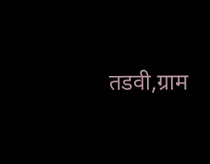तडवी,ग्राम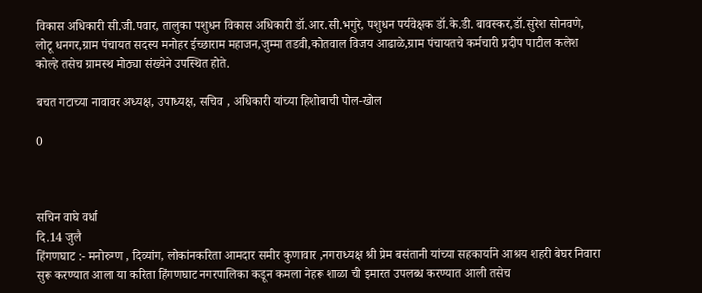विकास अधिकारी सी.जी.पवार, तालुका पशुधन विकास अधिकारी डॉ.आर.सी.भगुरे, पशुधन पर्यवेक्षक डॉ.के.डी. बावस्कर,डॉ.सुरेश सोनवणे, लोटू धनगर,ग्राम पंचायत सदस्य मनोहर ईच्छाराम महाजन,जुम्‍मा तडवी,कोतवाल विजय आढाळे,ग्राम पंचायतचे कर्मचारी प्रदीप पाटील कलेश कोल्हे तसेच ग्रामस्थ मोठ्या संख्येने उपस्थित होते.

बचत गटाच्या नावावर अध्यक्ष, उपाध्यक्ष, सचिव , अधिकारी यांच्या हिशोबाची पोल-खोल

0



सचिन वाघे वर्धा
दि.14 जुलै
हिंगणघाट :- मनोरुग्ण , दिव्यांग, लोकांनकरिता आमदार समीर कुणावार ,नगराध्यक्ष श्री प्रेम बसंतानी यांच्या सहकार्याने आश्रय शहरी बेघर निवारा सुरू करण्यात आला या करिता हिंगणघाट नगरपालिका कडून कमला नेहरू शाळा ची इमारत उपलब्ध करण्यात आली तसेच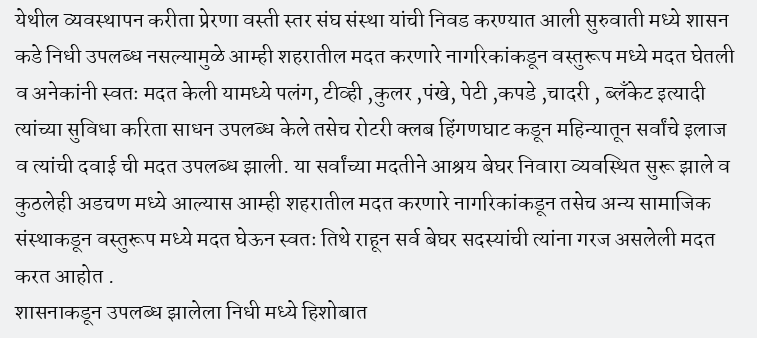येथील व्यवस्थापन करीता प्रेरणा वस्ती स्तर संघ संस्था यांची निवड करण्यात आली सुरुवाती मध्ये शासन कडे निधी उपलब्ध नसल्यामुळे आम्ही शहरातील मदत करणारे नागरिकांकडून वस्तुरूप मध्ये मदत घेतली व अनेकांनी स्वतः मदत केली यामध्ये पलंग, टीव्ही ,कुलर ,पंखे, पेटी ,कपडे ,चादरी , ब्लॅंकेट इत्यादी त्यांच्या सुविधा करिता साधन उपलब्ध केले तसेच रोटरी क्लब हिंगणघाट कडून महिन्यातून सर्वांचे इलाज व त्यांची दवाई ची मदत उपलब्ध झाली. या सर्वांच्या मदतीने आश्रय बेघर निवारा व्यवस्थित सुरू झाले व कुठलेही अडचण मध्ये आल्यास आम्ही शहरातील मदत करणारे नागरिकांकडून तसेच अन्य सामाजिक संस्थाकडून वस्तुरूप मध्ये मदत घेऊन स्वतः तिथे राहून सर्व बेघर सदस्यांची त्यांना गरज असलेली मदत करत आहोत .
शासनाकडून उपलब्ध झालेला निधी मध्ये हिशोबात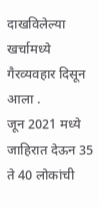दाखविलेल्या खर्चामध्ये गैरव्यवहार दिसून आला .
जून 2021 मध्ये जाहिरात देऊन 35 ते 40 लोकांची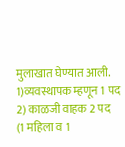मुलाखात घेण्यात आली. 1)व्यवस्थापक म्हणून 1 पद
2) काळजी वाहक 2 पद
(1 महिला व 1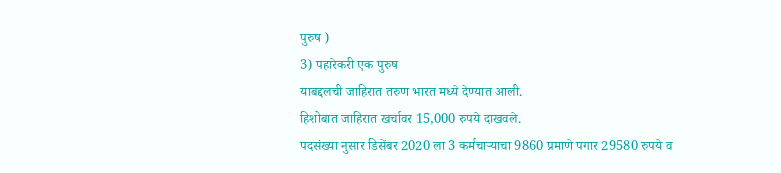पुरुष )
3) पहारेकरी एक पुरुष
याबद्दलची जाहिरात तरुण भारत मध्ये देण्यात आली.
हिशोबात जाहिरात खर्चावर 15,000 रुपये दाखवले.
पदसंख्या नुसार डिसेंबर 2020 ला 3 कर्मचार्‍याचा 9860 प्रमाणे पगार 29580 रुपये व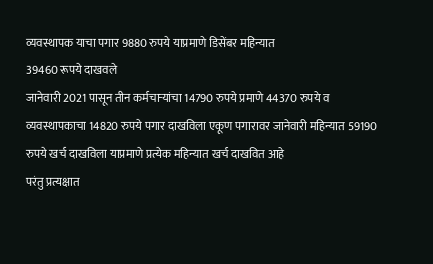व्यवस्थापक याचा पगार 9880 रुपये याप्रमाणे डिसेंबर महिन्यात
39460 रूपये दाखवले
जानेवारी 2021 पासून तीन कर्मचाऱ्यांचा 14790 रुपये प्रमाणे 44370 रुपये व व्यवस्थापकाचा 14820 रुपये पगार दाखविला एकूण पगारावर जानेवारी महिन्यात 59190 रुपये खर्च दाखविला याप्रमाणे प्रत्येक महिन्यात खर्च दाखवित आहे
परंतु प्रत्यक्षात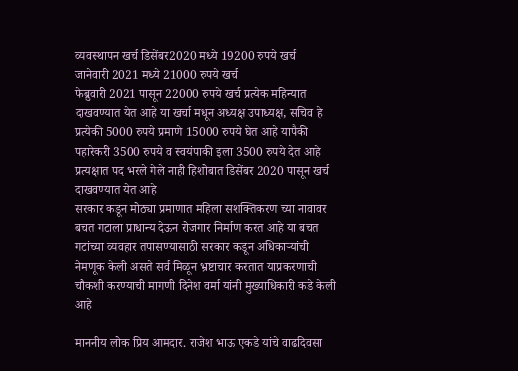व्यवस्थापन खर्च डिसेंबर2020 मध्ये 19200 रुपये खर्च
जानेवारी 2021 मध्ये 21000 रुपये खर्च
फेब्रुवारी 2021 पासून 22000 रुपये खर्च प्रत्येक महिन्यात दाखवण्यात येत आहे या खर्चा मधून अध्यक्ष उपाध्यक्ष, सचिव हे प्रत्येकी 5000 रुपये प्रमाणे 15000 रुपये घेत आहे यापैकी पहारेकरी 3500 रुपये व स्वयंपाकी इला 3500 रुपये देत आहे प्रत्यक्षात पद भरले गेले नाही हिशोबात डिसेंबर 2020 पासून खर्च दाखवण्यात येत आहे
सरकार कडून मोठ्या प्रमाणात महिला सशक्तिकरण च्या नावावर बचत गटाला प्राधान्य देऊन रोजगार निर्माण करत आहे या बचत गटांच्या व्यवहार तपासण्यासाठी सरकार कडून अधिकाऱ्यांची नेमणूक केली असते सर्व मिळून भ्रष्टाचार करतात याप्रकरणाची चौकशी करण्याची मागणी दिनेश वर्मा यांनी मुख्याधिकारी कडे केली आहे

माननीय लोक प्रिय आमदार. राजेश भाऊ एकडे यांचे वाढदिवसा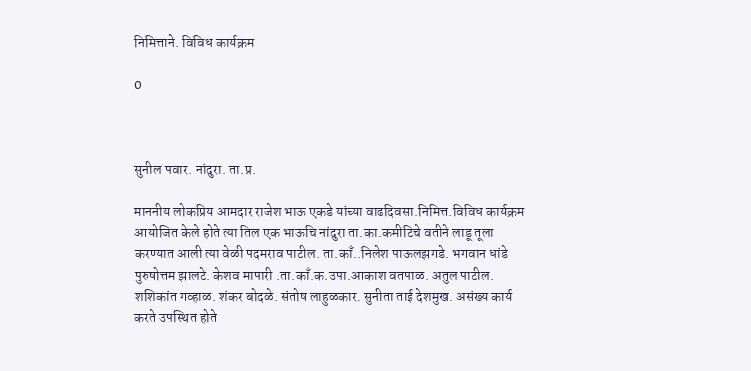निमित्ताने. विविध कार्यक्रम

0



सुनील पवार. नांदुरा. ता.प्र.

माननीय लोकप्रिय आमदार राजेश भाऊ एकडे यांच्या वाढदिवसा.निमित्त.विविध कार्यक्रम आयोजित केले होते त्या तिल एक भाऊचि नांदुरा ता.का.कमीटिचे वतीने लाडू तूला करण्यात आली त्या वेळी पदमराव पाटील. ता.काँ..निलेश पाऊलझगडे. भगवान धांडे पुरुषोत्तम झालटे. केशव मापारी .ता.काँ.क.उपा.आकाश वतपाळ. अतुल पाटील. शशिकांत गव्हाळ. शंकर बोदळे. संतोष लाहुळकार. सुनीता ताई देशमुख. असंख्य कार्य करते उपस्थित होते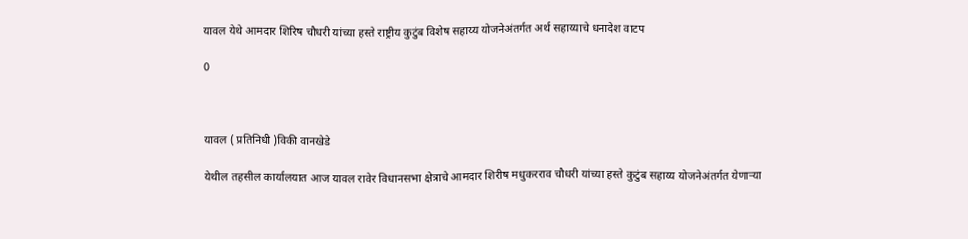यावल येथे आमदार शिरिष चौधरी यांच्या हस्ते राष्ट्रीय कुटुंब विशेष सहाय्य योजनेअंतर्गत अर्थ सहाय्याचे धनादेश वाटप

0



यावल ( प्रतिनिधी )विकी वानखेडे

येथील तहसील कार्यालयात आज यावल रावेर विधानसभा क्षेत्राचे आमदार शिरीष मधुकरराव चौधरी यांच्या हस्ते कुटुंब सहाय्य योजनेअंतर्गत येणाऱ्या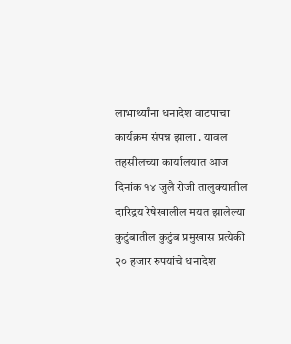लाभार्थ्यांना धनादेश वाटपाचा कार्यक्रम संपन्न झाला . यावल तहसीलच्या कार्यालयात आज दिनांक १४ जुलै रोजी तालुक्यातील दारिद्रय रेषेखालील मयत झालेल्या कुटुंबातील कुटुंब प्रमुखास प्रत्येकी २० हजार रुपयांचे धनादेश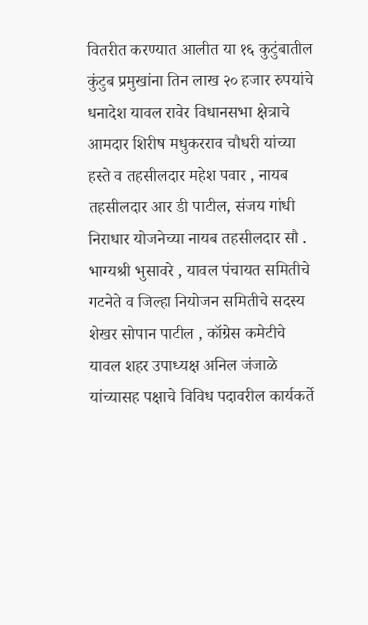वितरीत करण्यात आलीत या १६ कुटुंबातील कुंटुब प्रमुखांना तिन लाख २० हजार रुपयांचे धनादेश यावल रावेर विधानसभा क्षेत्राचे आमदार शिरीष मधुकरराव चौधरी यांच्या हस्ते व तहसीलदार महेश पवार , नायब तहसीलदार आर डी पाटील, संजय गांधी निराधार योजनेच्या नायब तहसीलदार सौ . भाग्यश्री भुसावरे , यावल पंचायत समितीचे गटनेते व जिल्हा नियोजन समितीचे सदस्य शेखर सोपान पाटील , कॉग्रेस कमेटीचे यावल शहर उपाध्यक्ष अनिल जंजाळे यांच्यासह पक्षाचे विविध पदावरील कार्यकर्ते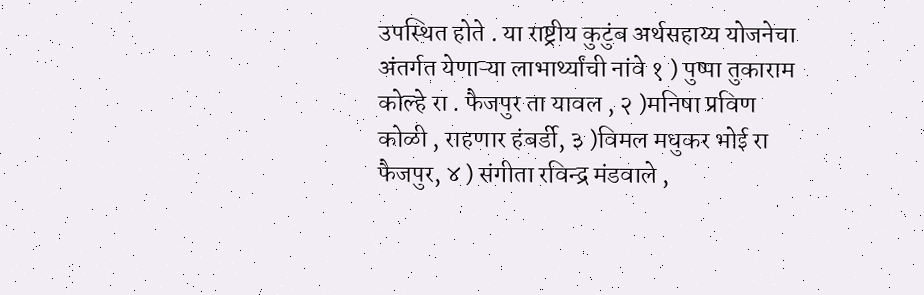उपस्थित होते . या राष्ट्रीय कुटुंब अर्थसहाय्य योजनेचा अंतर्गत येणाऱ्या लाभार्थ्यांची नांवे १ ) पुष्पा तुकाराम कोल्हे रा . फैजपुर ता यावल , २ )मनिषा प्रविण कोळी , राहणार हंबर्डी, ३ )विमल मधुकर भोई रा फैजपुर, ४ ) संगीता रविन्द्र मंडवाले ,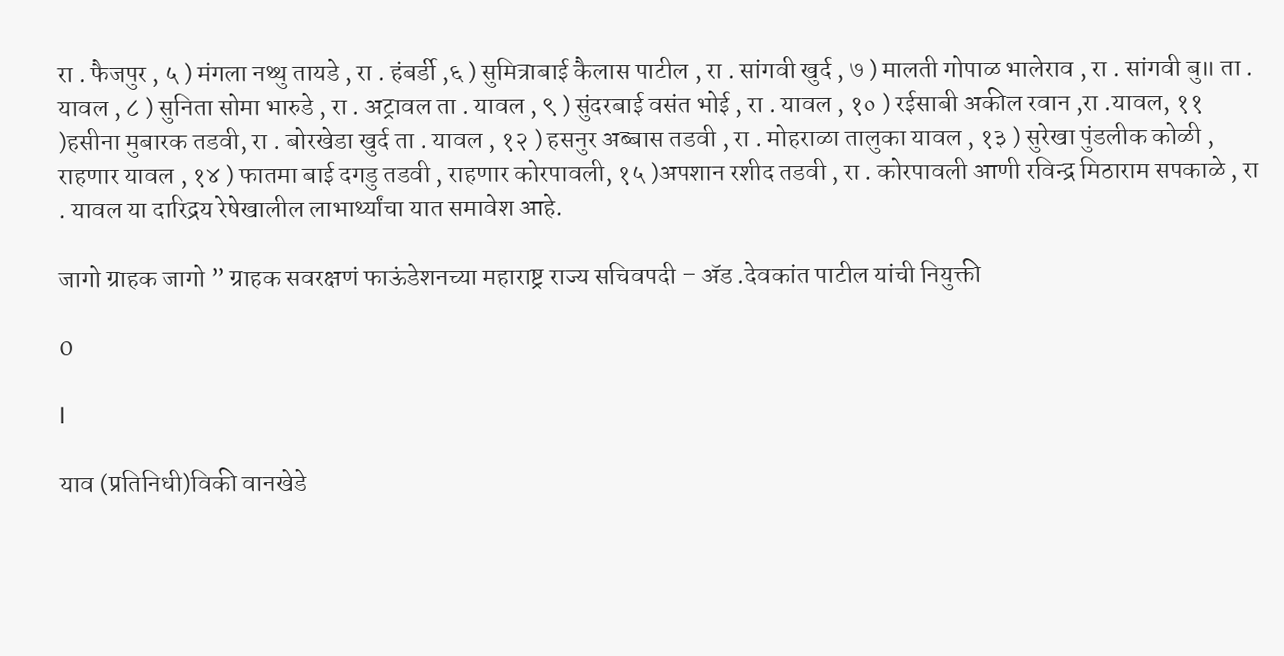रा . फैजपुर , ५ ) मंगला नथ्थु तायडे , रा . हंबर्डी ,६ ) सुमित्राबाई कैलास पाटील , रा . सांगवी खुर्द , ७ ) मालती गोपाळ भालेराव , रा . सांगवी बु॥ ता . यावल , ८ ) सुनिता सोमा भारुडे , रा . अट्रावल ता . यावल , ९ ) सुंदरबाई वसंत भोई , रा . यावल , १० ) रईसाबी अकील रवान ,रा .यावल, ११ )हसीना मुबारक तडवी, रा . बोरखेडा खुर्द ता . यावल , १२ ) हसनुर अब्बास तडवी , रा . मोहराळा तालुका यावल , १३ ) सुरेखा पुंडलीक कोळी , राहणार यावल , १४ ) फातमा बाई दगडु तडवी , राहणार कोरपावली, १५ )अपशान रशीद तडवी , रा . कोरपावली आणी रविन्द्र मिठाराम सपकाळे , रा . यावल या दारिद्रय रेषेखालील लाभार्थ्यांचा यात समावेश आहे.

जागो ग्राहक जागो ” ग्राहक सवरक्षणं फाऊंडेशनच्या महाराष्ट्र राज्य सचिवपदी – अ‍ॅड .देवकांत पाटील यांची नियुक्ती

0

l

याव (प्रतिनिधी)विकी वानखेडे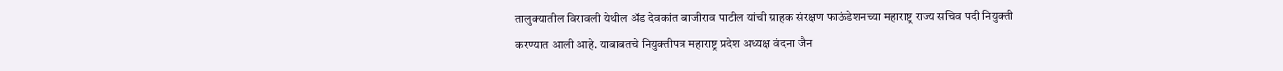तालुक्यातील विरावली येथील अ‍ॅड देवकांत बाजीराव पाटील यांची ग्राहक संरक्षण फाऊंडेशनच्या महाराष्ट्र राज्य सचिव पदी नियुक्ती करण्यात आली आहे. याबाबतचे नियुक्तीपत्र महाराष्ट्र प्रदेश अध्यक्ष वंदना जैन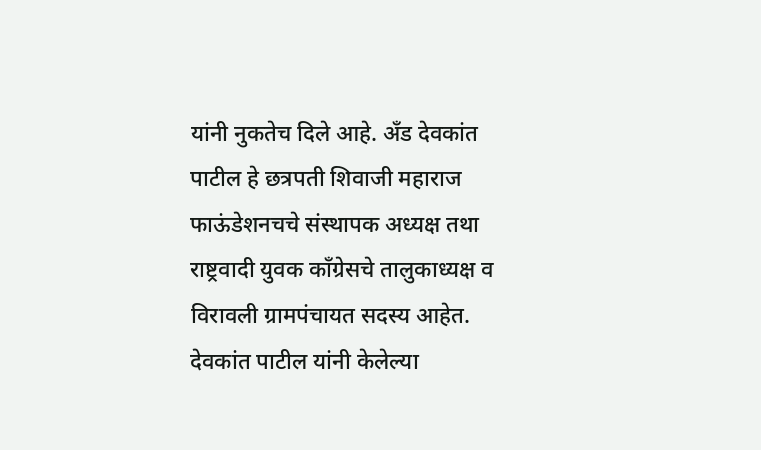यांनी नुकतेच दिले आहे. अँड देवकांत पाटील हे छत्रपती शिवाजी महाराज फाऊंडेशनचचे संस्थापक अध्यक्ष तथा राष्ट्रवादी युवक काँग्रेसचे तालुकाध्यक्ष व विरावली ग्रामपंचायत सदस्य आहेत. देवकांत पाटील यांनी केलेल्या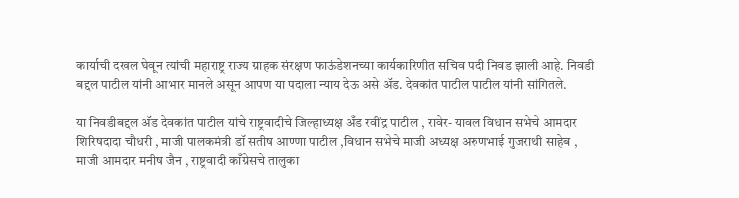कार्याची दखल घेवून त्यांची महाराष्ट्र राज्य ग्राहक संरक्षण फाऊंडेशनच्या कार्यकारिणीत सचिव पदी निवड झाली आहे. निवडी बद्दल पाटील यांनी आभार मानले असून आपण या पदाला न्याय देऊ असे अ‍ॅड. देवकांत पाटील पाटील यांनी सांगितले.

या निवडीबद्दल अ‍ॅड देवकांत पाटील यांचे राष्ट्रवादीचे जिल्हाध्यक्ष अँड रवींद्र पाटील , रावेर- यावल विधान सभेचे आमदार शिरिषदादा चौधरी , माजी पालकमंत्री डॉ सतीष आण्णा पाटील ,विधान सभेचे माजी अध्यक्ष अरुणभाई गुजराथी साहेब , माजी आमदार मनीष जैन , राष्ट्रवादी काँग्रेसचे तालुका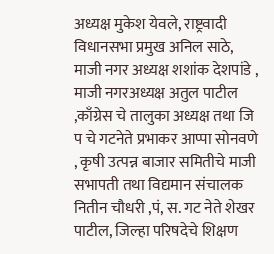अध्यक्ष मुकेश येवले, राष्ट्रवादी विधानसभा प्रमुख अनिल साठे, माजी नगर अध्यक्ष शशांक देशपांडे , माजी नगरअध्यक्ष अतुल पाटील ,काँग्रेस चे तालुका अध्यक्ष तथा जि प चे गटनेते प्रभाकर आप्पा सोनवणे , कृषी उत्पन्न बाजार समितीचे माजी सभापती तथा विद्यमान संचालक नितीन चौधरी ,पं, स. गट नेते शेखर पाटील, जिल्हा परिषदेचे शिक्षण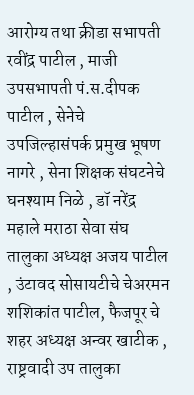आरोग्य तथा क्रीडा सभापती रवींद्र पाटील , माजी उपसभापती पं.स.दीपक पाटील , सेनेचे उपजिल्हासंपर्क प्रमुख भूषण नागरे , सेना शिक्षक संघटनेचे घनश्याम निळे , डॉ नरेंद्र महाले मराठा सेवा संघ तालुका अध्यक्ष अजय पाटील , उंटावद सोसायटीचे चेअरमन शशिकांत पाटील, फैजपूर चे शहर अध्यक्ष अन्वर खाटीक , राष्ट्रवादी उप तालुका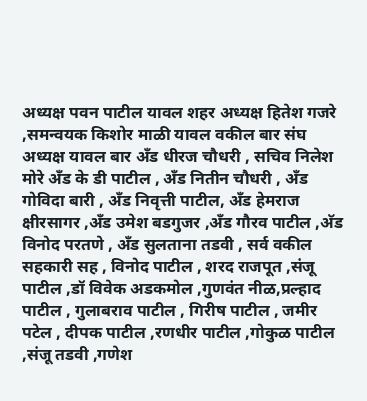अध्यक्ष पवन पाटील यावल शहर अध्यक्ष हितेश गजरे ,समन्वयक किशोर माळी यावल वकील बार संघ अध्यक्ष यावल बार अँड धीरज चौधरी , सचिव निलेश मोरे अँड के डी पाटील , अँड नितीन चौधरी , अँड गोविदा बारी , अँड निवृत्ती पाटील, अँड हेमराज क्षीरसागर ,अँड उमेश बडगुजर ,अँड गौरव पाटील ,अ‍ॅड विनोद परतणे , अँड सुलताना तडवी , सर्व वकील सहकारी सह , विनोद पाटील , शरद राजपूत ,संजू पाटील ,डॉ विवेक अडकमोल ,गुणवंत नीळ,प्रल्हाद पाटील , गुलाबराव पाटील , गिरीष पाटील , जमीर पटेल , दीपक पाटील ,रणधीर पाटील ,गोकुळ पाटील ,संजू तडवी ,गणेश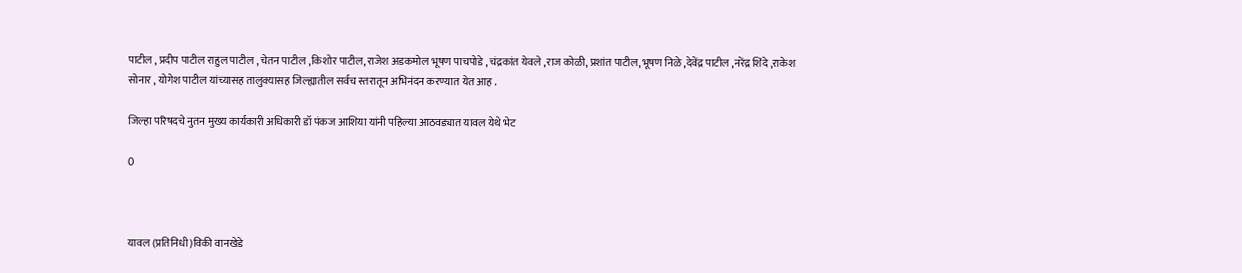पाटील , प्रदीप पाटील राहुल पाटील , चेतन पाटील ,किशोर पाटील, राजेश अडकमोल भूषण पाचपोडे , चंद्रकांत येवले ,राज कोळी, प्रशांत पाटील, भूषण निळे ,देवेंद्र पाटील ,नरेंद्र शिंदे ,राकेश सोनार , योगेश पाटील यांच्यासह तालुक्यासह जिल्ह्यातील सर्वच स्तरातून अभिनंदन करण्यात येत आह .

जिल्हा परिषदचे नुतन मुख्य कार्यकारी अधिकारी डॉ पंकज आशिया यांनी पहिल्या आठवड्यात यावल येथे भेट

0



यावल (प्रतिनिधी)विकी वानखेडे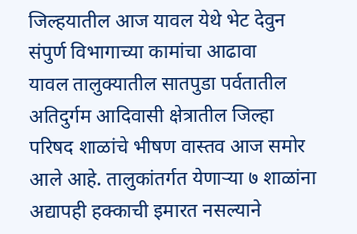जिल्हयातील आज यावल येथे भेट देवुन संपुर्ण विभागाच्या कामांचा आढावा
यावल तालुक्यातील सातपुडा पर्वतातील अतिदुर्गम आदिवासी क्षेत्रातील जिल्हा परिषद शाळांचे भीषण वास्तव आज समोर आले आहे. तालुकांतर्गत येणाऱ्या ७ शाळांना अद्यापही हक्काची इमारत नसल्याने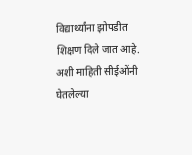विद्यार्थ्यांना झोपडीत शिक्षण दिले जात आहे. अशी माहिती सीईओंनी घेतलेल्या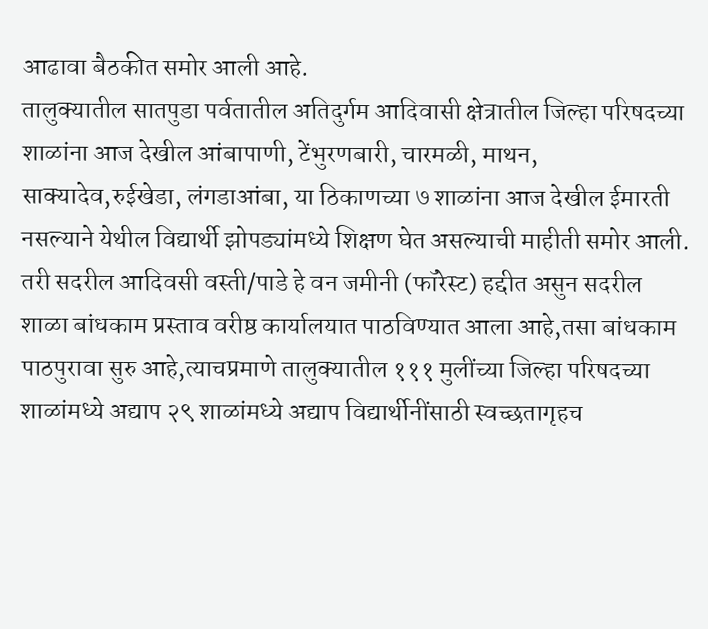आढावा बैठकीत समोर आली आहे.
तालुक्यातील सातपुडा पर्वतातील अतिदुर्गम आदिवासी क्षेत्रातील जिल्हा परिषदच्या शाळांना आज देखील आंबापाणी, टेंभुरणबारी, चारमळी, माथन, साक्यादेव,रुईखेडा, लंगडाआंबा, या ठिकाणच्या ७ शाळांना आज देखील ईमारती नसल्याने येथील विद्यार्थी झोपड्यांमध्ये शिक्षण घेत असल्याची माहीती समोर आली. तरी सदरील आदिवसी वस्ती/पाडे हे वन जमीनी (फॉरेस्ट) हद्दीत असुन सदरील शाळा बांधकाम प्रस्ताव वरीष्ठ कार्यालयात पाठविण्यात आला आहे,तसा बांधकाम पाठपुरावा सुरु आहे,त्याचप्रमाणे तालुक्यातील १११ मुलींच्या जिल्हा परिषदच्या शाळांमध्ये अद्याप २९ शाळांमध्ये अद्याप विद्यार्थीनींसाठी स्वच्छतागृहच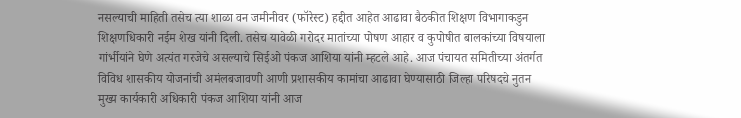नसल्याची माहिती तसेच त्या शाळा वन जमीनीवर (फॉरेस्ट) हद्दीत आहेत आढावा बैठकीत शिक्षण विभागाकडुन शिक्षणधिकारी नईम शेख यांनी दिली. तसेच यावेळी गरोदर मातांच्या पोषण आहार व कुपोषीत बालकांच्या विषयाला गांर्भीयांने घेणे अत्यंत गरजेचे असल्याचे सिईओ पंकज आशिया यांनी म्हटले आहे. आज पंचायत समितीच्या अंतर्गत विविध शासकीय योजनांची अमंलबजावणी आणी प्रशासकीय कामांचा आढावा घेण्यासाठी जिल्हा परिषदचे नुतन मुख्य कार्यकारी अधिकारी पंकज आशिया यांनी आज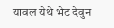यावल येथे भेट देवुन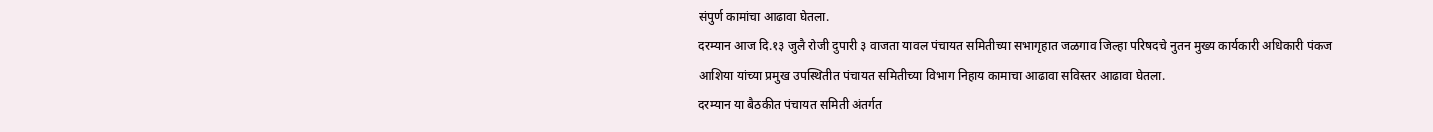संपुर्ण कामांचा आढावा घेतला.
दरम्यान आज दि.१३ जुलै रोजी दुपारी ३ वाजता यावल पंचायत समितीच्या सभागृहात जळगाव जिल्हा परिषदचे नुतन मुख्य कार्यकारी अधिकारी पंकज आशिया यांच्या प्रमुख उपस्थितीत पंचायत समितीच्या विभाग निहाय कामाचा आढावा सविस्तर आढावा घेतला.
दरम्यान या बैठकीत पंचायत समिती अंतर्गत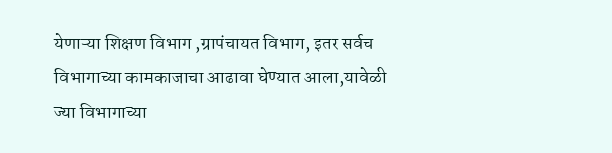येणाऱ्या शिक्षण विभाग ,ग्रापंचायत विभाग, इतर सर्वच विभागाच्या कामकाजाचा आढावा घेण्यात आला,यावेळी ज्या विभागाच्या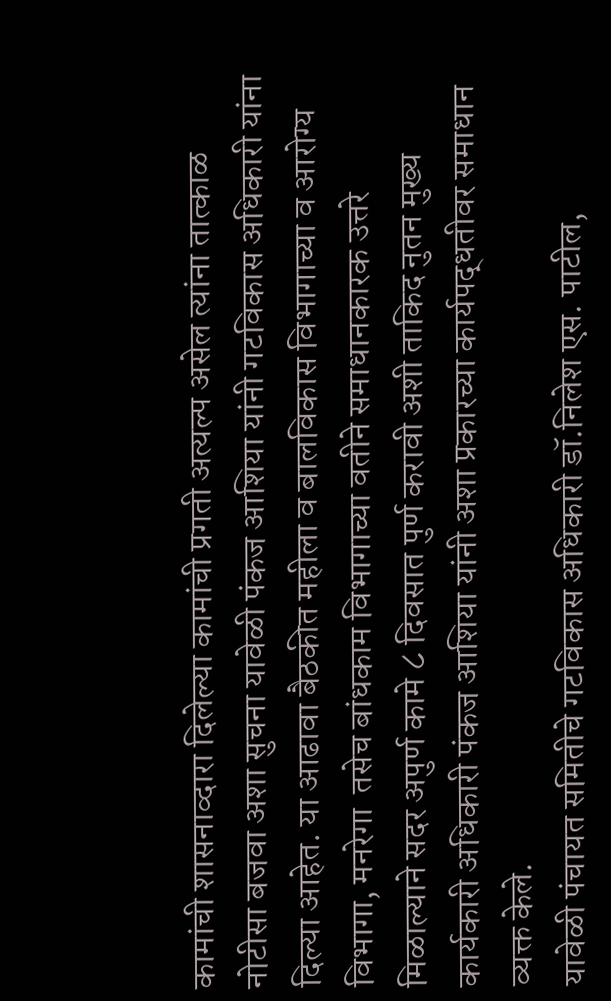कामांची शासनाव्दारा दिलेल्या कामांची प्रगती अत्यल्प असेल त्यांना तात्काळ नोटीसा बजवा अशा सुचना यावेळी पंकज आशिया यांनी गटविकास अधिकारी यांना दिल्या आहेत. या आढावा बैठकीत महीला व बालविकास विभागाच्या व आरोग्य विभागा, मनरेगा  तसेच बांधकाम विभागाच्या वतीने समाधानकारक उत्तरे मिळाल्याने सदर अपुर्ण कामे ८ दिवसात पुर्ण करावी अशी ताकिद नुतन मुख्य कार्यकारी अधिकारी पंकज आशिया यांनी अशा प्रकारच्या कार्यपद्धतीवर समाधान व्यक्त केले.
यावेळी पंचायत समितीचे गटविकास अधिकारी डॉ.निलेश एस. पाटील,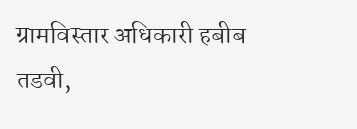ग्रामविस्तार अधिकारी हबीब तडवी,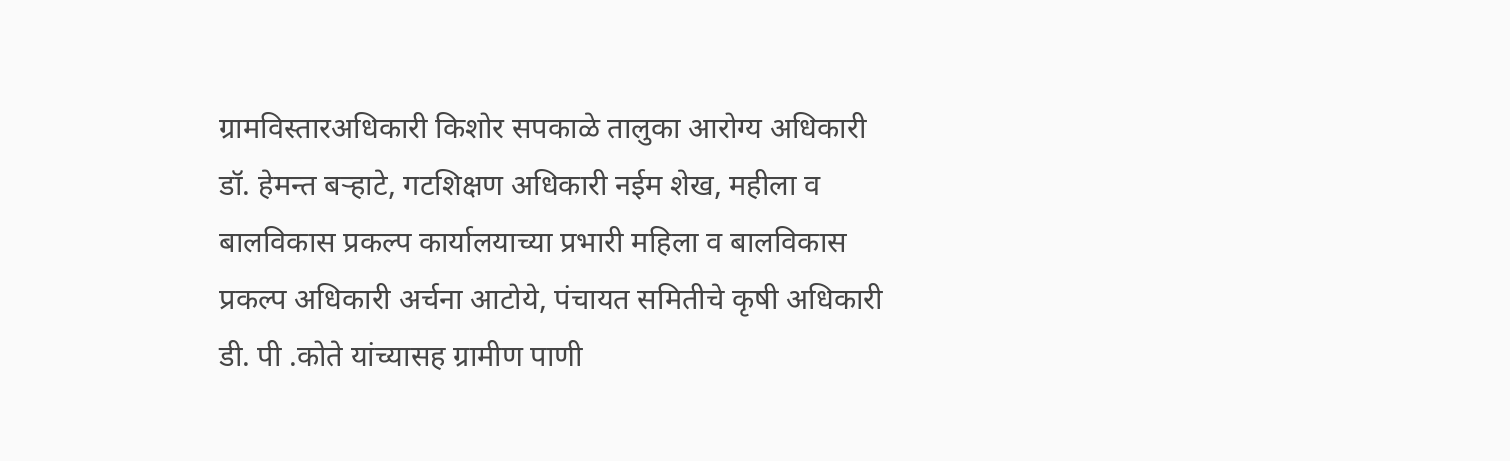ग्रामविस्तारअधिकारी किशोर सपकाळे तालुका आरोग्य अधिकारी डॉ. हेमन्त बऱ्हाटे, गटशिक्षण अधिकारी नईम शेख, महीला व बालविकास प्रकल्प कार्यालयाच्या प्रभारी महिला व बालविकास प्रकल्प अधिकारी अर्चना आटोये, पंचायत समितीचे कृषी अधिकारी डी. पी .कोते यांच्यासह ग्रामीण पाणी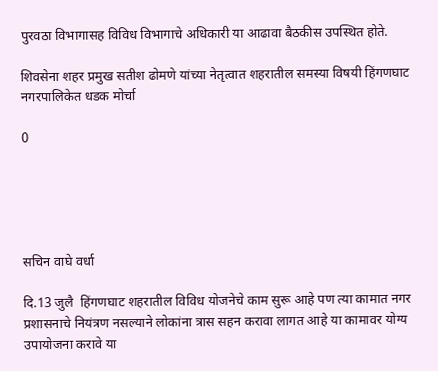पुरवठा विभागासह विविध विभागाचे अधिकारी या आढावा बैठकीस उपस्थित होते.

शिवसेना शहर प्रमुख सतीश ढोमणे यांच्या नेतृत्वात शहरातील समस्या विषयी हिंगणघाट नगरपालिकेत धडक मोर्चा

0





सचिन वाघे वर्धा

दि.13 जुलै  हिंगणघाट शहरातील विविध योजनेचे काम सुरू आहे पण त्या कामात नगर प्रशासनाचे नियंत्रण नसल्याने लोकांना त्रास सहन करावा लागत आहे या कामावर योग्य उपायोजना करावे या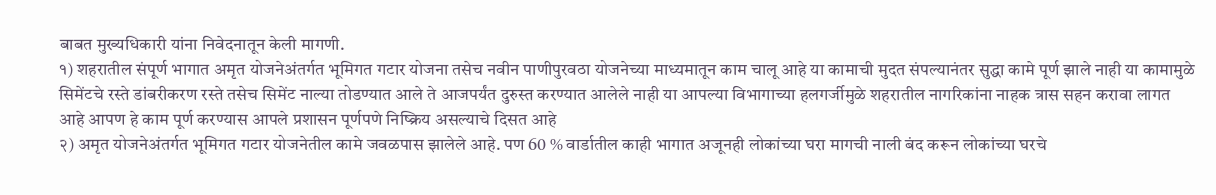बाबत मुख्यधिकारी यांना निवेदनातून केली मागणी.
१) शहरातील संपूर्ण भागात अमृत योजनेअंतर्गत भूमिगत गटार योजना तसेच नवीन पाणीपुरवठा योजनेच्या माध्यमातून काम चालू आहे या कामाची मुदत संपल्यानंतर सुद्धा कामे पूर्ण झाले नाही या कामामुळे सिमेंटचे रस्ते डांबरीकरण रस्ते तसेच सिमेंट नाल्या तोडण्यात आले ते आजपर्यंत दुरुस्त करण्यात आलेले नाही या आपल्या विभागाच्या हलगर्जीमुळे शहरातील नागरिकांना नाहक त्रास सहन करावा लागत आहे आपण हे काम पूर्ण करण्यास आपले प्रशासन पूर्णपणे निष्क्रिय असल्याचे दिसत आहे
२) अमृत योजनेअंतर्गत भूमिगत गटार योजनेतील कामे जवळपास झालेले आहे. पण 60 % वार्डातील काही भागात अजूनही लोकांच्या घरा मागची नाली बंद करून लोकांच्या घरचे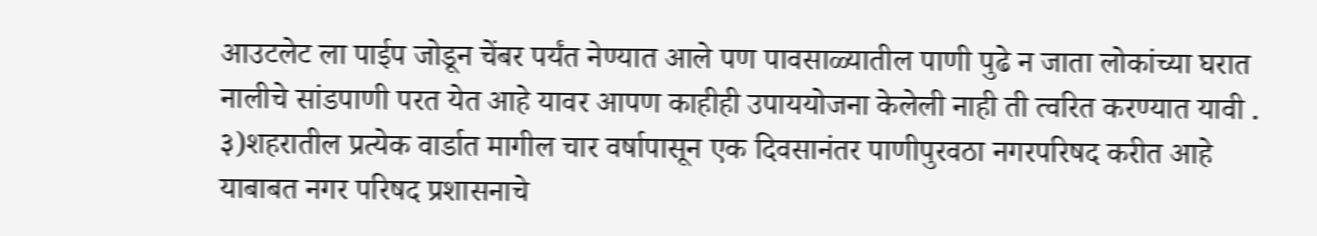आउटलेट ला पाईप जोडून चेंबर पर्यंत नेण्यात आले पण पावसाळ्यातील पाणी पुढे न जाता लोकांच्या घरात नालीचे सांडपाणी परत येत आहे यावर आपण काहीही उपाययोजना केलेली नाही ती त्वरित करण्यात यावी .
३)शहरातील प्रत्येक वार्डात मागील चार वर्षापासून एक दिवसानंतर पाणीपुरवठा नगरपरिषद करीत आहे याबाबत नगर परिषद प्रशासनाचे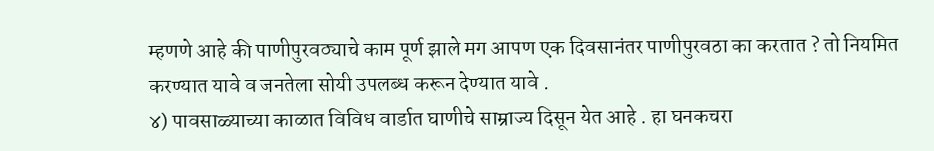म्हणणे आहे की पाणीपुरवठ्याचे काम पूर्ण झाले मग आपण एक दिवसानंतर पाणीपुरवठा का करतात ? तो नियमित करण्यात यावे व जनतेला सोयी उपलब्ध करून देण्यात यावे .
४) पावसाळ्याच्या काळात विविध वार्डात घाणीचे साम्राज्य दिसून येत आहे . हा घनकचरा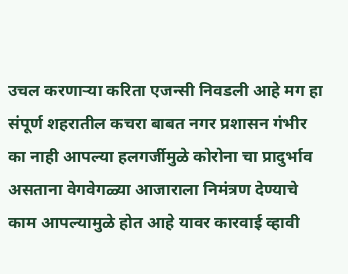उचल करणाऱ्या करिता एजन्सी निवडली आहे मग हा संपूर्ण शहरातील कचरा बाबत नगर प्रशासन गंभीर का नाही आपल्या हलगर्जीमुळे कोरोना चा प्रादुर्भाव असताना वेगवेगळ्या आजाराला निमंत्रण देण्याचे काम आपल्यामुळे होत आहे यावर कारवाई व्हावी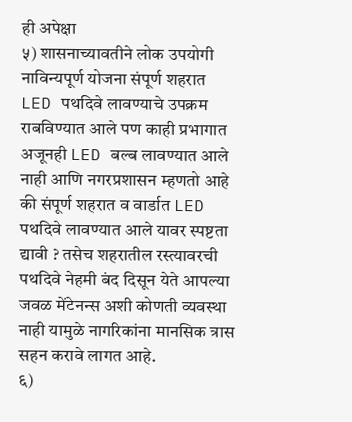ही अपेक्षा
५) शासनाच्यावतीने लोक उपयोगी नाविन्यपूर्ण योजना संपूर्ण शहरात LED पथदिवे लावण्याचे उपक्रम राबविण्यात आले पण काही प्रभागात अजूनही LED बल्ब लावण्यात आले नाही आणि नगरप्रशासन म्हणतो आहे की संपूर्ण शहरात व वार्डात LED पथदिवे लावण्यात आले यावर स्पष्टता द्यावी ? तसेच शहरातील रस्त्यावरची पथदिवे नेहमी बंद दिसून येते आपल्या जवळ मेंटेनन्स अशी कोणती व्यवस्था नाही यामुळे नागरिकांना मानसिक त्रास सहन करावे लागत आहे.
६)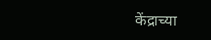केंद्राच्या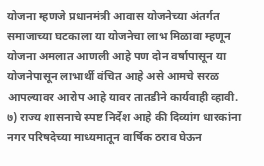योजना म्हणजे प्रधानमंत्री आवास योजनेच्या अंतर्गत समाजाच्या घटकाला या योजनेचा लाभ मिळावा म्हणून योजना अमलात आणली आहे पण दोन वर्षापासून या योजनेपासून लाभार्थी वंचित आहे असे आमचे सरळ आपल्यावर आरोप आहे यावर तातडीने कार्यवाही व्हावी.
७) राज्य शासनाचे स्पष्ट निर्देश आहे की दिव्यांग धारकांना नगर परिषदेच्या माध्यमातून वार्षिक ठराव घेऊन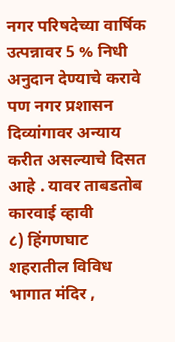नगर परिषदेच्या वार्षिक उत्पन्नावर 5 % निधी अनुदान देण्याचे करावे पण नगर प्रशासन दिव्यांगावर अन्याय करीत असल्याचे दिसत आहे . यावर ताबडतोब कारवाई व्हावी
८) हिंगणघाट शहरातील विविध भागात मंदिर ,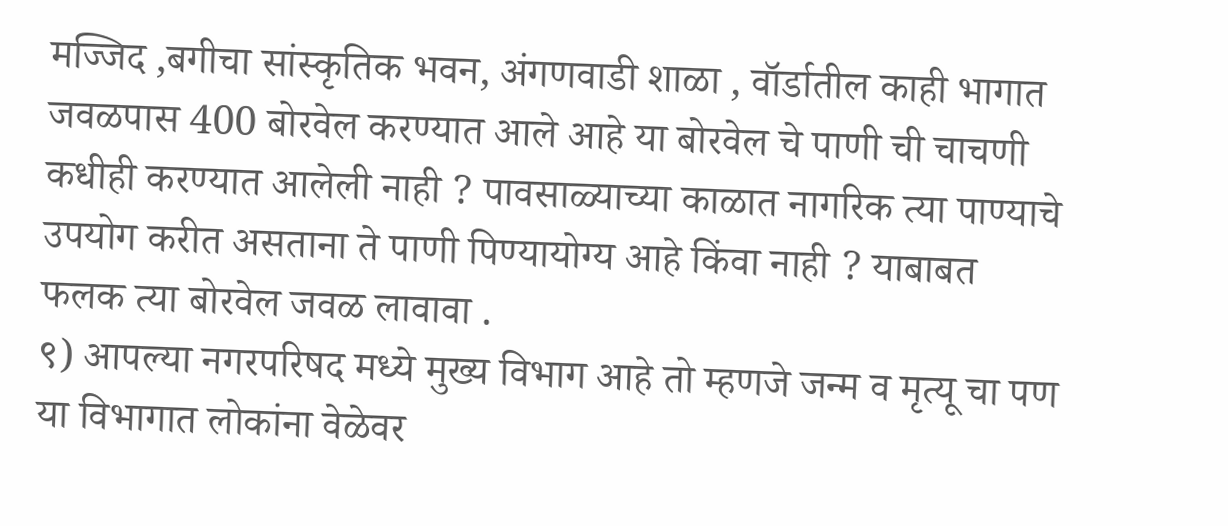मज्जिद ,बगीचा सांस्कृतिक भवन, अंगणवाडी शाळा , वॉर्डातील काही भागात जवळपास 400 बोरवेल करण्यात आले आहे या बोरवेल चे पाणी ची चाचणी कधीही करण्यात आलेली नाही ? पावसाळ्याच्या काळात नागरिक त्या पाण्याचे उपयोग करीत असताना ते पाणी पिण्यायोग्य आहे किंवा नाही ? याबाबत फलक त्या बोरवेल जवळ लावावा .
९) आपल्या नगरपरिषद मध्ये मुख्य विभाग आहे तो म्हणजे जन्म व मृत्यू चा पण या विभागात लोकांना वेळेवर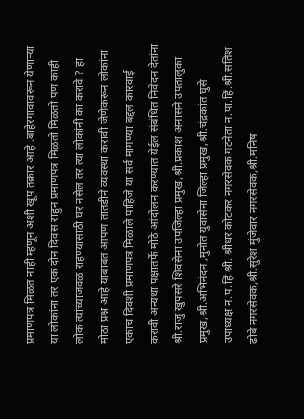प्रमाणपत्र मिळत नाही म्हणून अशी खूप तक्रार आहे .बाहेरगावावरून येणार्‍या या लोकांना तर एक दोन दिवस राहुन प्रमाणपत्र मिळतो मिळतो पण काही लोक त्यांच्याजवळ राहण्यासाठी घर नसेल तर त्या लोकांनी का करावे ? हा मोठा प्रश्न आहे याबाबत आपण तातडीने व्यवस्था करावी जेणेकरून लोकांना एकाच दिवशी प्रमाणपत्र मिळाले पाहिजे या सर्व मागण्या बद्दल कारवाई करावी अन्यथा पक्षातर्फे मोठे आंदोलन करण्यात येईल संबंधित निवेदन देतांना श्री.राजु खुपसरे शिवसेना उपजिल्हा प्रमुख,श्री.प्रकाश अनासने उपतालुका प्रमुख,श्री.अभिनंदन ,मुनोत युवासेना जिल्हा प्रमुख,श्री.चंद्रकांत घुसे उपाध्यक्ष न.प.हिं श्री. श्रीधर कोटकर नगरसेवक गटनेता न.पा.हिं.श्री.सतिश ढोबे नगरसेवक,श्री.सुरेश मुंजेवार नगरसेवक,श्री.मनिष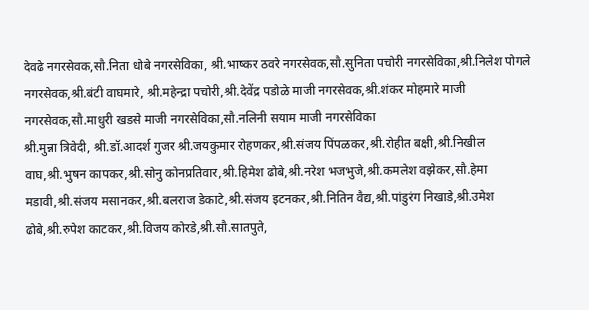देवढे नगरसेवक,सौ.निता धोबे नगरसेविका, श्री.भाष्कर ठवरे नगरसेवक,सौ.सुनिता पचोरी नगरसेविका,श्री.निलेश पोगले नगरसेवक,श्री.बंटी वाघमारे, श्री.महेन्द्रा पचोरी,श्री.देवेंद्र पडोळे माजी नगरसेवक,श्री.शंकर मोहमारे माजी नगरसेवक,सौ.माधुरी खडसे माजी नगरसेविका,सौ.नलिनी सयाम माजी नगरसेविका
श्री.मुन्ना त्रिवेदी, श्री.डॉ.आदर्श गुजर श्री.जयकुमार रोहणकर,श्री.संजय पिंपळकर,श्री.रोहीत बक्षी,श्री.निखील वाघ,श्री.भुषन कापकर,श्री.सोनु कोनप्रतिवार,श्री.हिमेश ढोबे,श्री.नरेश भजभुजे,श्री.कमलेश वझेकर,सौ.हेमा मडावी,श्री.संजय मसानकर,श्री.बलराज डेकाटे,श्री.संजय इटनकर,श्री.नितिन वैद्य,श्री.पांडुरंग निखाडे,श्री.उमेश ढोबे,श्री.रुपेश काटकर,श्री.विजय कोरडे,श्री.सौ.सातपुते,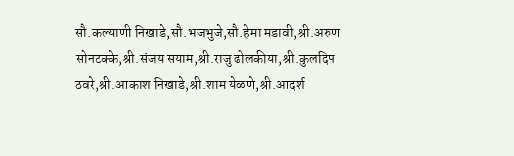सौ.कल्याणी निखाडे,सौ.भजभुजे,सौ.हेमा मडावी,श्री.अरुण सोनटक्के,श्री.संजय सयाम,श्री.राजु ढोलकीया,श्री.कुलदिप ठवरे,श्री.आकाश निखाडे,श्री.शाम येळणे,श्री.आदर्श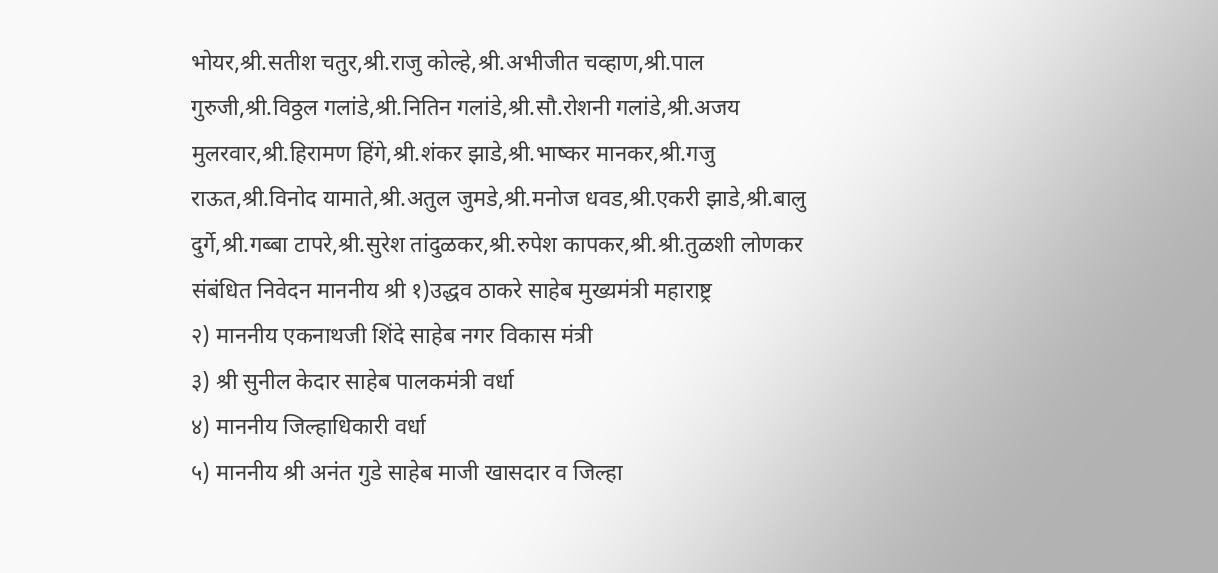भोयर,श्री.सतीश चतुर,श्री.राजु कोल्हे,श्री.अभीजीत चव्हाण,श्री.पाल गुरुजी,श्री.विठ्ठल गलांडे,श्री.नितिन गलांडे,श्री.सौ.रोशनी गलांडे,श्री.अजय मुलरवार,श्री.हिरामण हिंगे,श्री.शंकर झाडे,श्री.भाष्कर मानकर,श्री.गजु राऊत,श्री.विनोद यामाते,श्री.अतुल जुमडे,श्री.मनोज धवड,श्री.एकरी झाडे,श्री.बालु दुर्गे,श्री.गब्बा टापरे,श्री.सुरेश तांदुळकर,श्री.रुपेश कापकर,श्री.श्री.तुळशी लोणकर
संबंधित निवेदन माननीय श्री १)उद्धव ठाकरे साहेब मुख्यमंत्री महाराष्ट्र
२) माननीय एकनाथजी शिंदे साहेब नगर विकास मंत्री
३) श्री सुनील केदार साहेब पालकमंत्री वर्धा
४) माननीय जिल्हाधिकारी वर्धा
५) माननीय श्री अनंत गुडे साहेब माजी खासदार व जिल्हा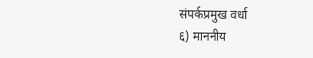संपर्कप्रमुख वर्धा
६) माननीय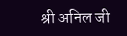श्री अनिल जी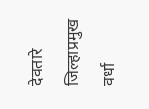देवतारे जिल्हाप्रमुख वर्धा